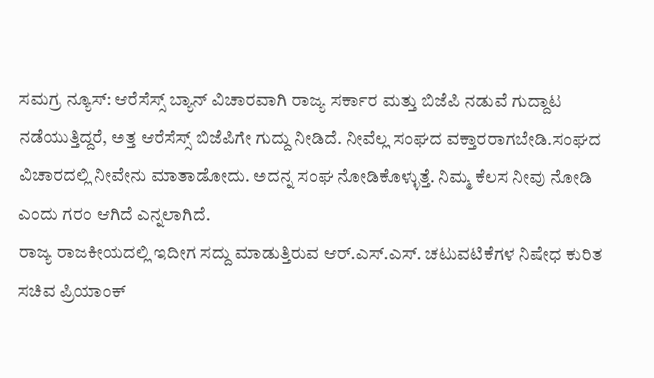ಸಮಗ್ರ ನ್ಯೂಸ್: ಆರೆಸೆಸ್ಸ್ ಬ್ಯಾನ್ ವಿಚಾರವಾಗಿ ರಾಜ್ಯ ಸರ್ಕಾರ ಮತ್ತು ಬಿಜೆಪಿ ನಡುವೆ ಗುದ್ದಾಟ ನಡೆಯುತ್ತಿದ್ದರೆ, ಅತ್ತ ಆರೆಸೆಸ್ಸ್ ಬಿಜೆಪಿಗೇ ಗುದ್ದು ನೀಡಿದೆ. ನೀವೆಲ್ಲ ಸಂಘದ ವಕ್ತಾರರಾಗಬೇಡಿ.ಸಂಘದ ವಿಚಾರದಲ್ಲಿ ನೀವೇನು ಮಾತಾಡೋದು. ಅದನ್ನ ಸಂಘ ನೋಡಿಕೊಳ್ಳುತ್ತೆ. ನಿಮ್ಮ ಕೆಲಸ ನೀವು ನೋಡಿ ಎಂದು ಗರಂ ಆಗಿದೆ ಎನ್ನಲಾಗಿದೆ.
ರಾಜ್ಯ ರಾಜಕೀಯದಲ್ಲಿ ಇದೀಗ ಸದ್ದು ಮಾಡುತ್ತಿರುವ ಆರ್.ಎಸ್.ಎಸ್. ಚಟುವಟಿಕೆಗಳ ನಿಷೇಧ ಕುರಿತ ಸಚಿವ ಪ್ರಿಯಾಂಕ್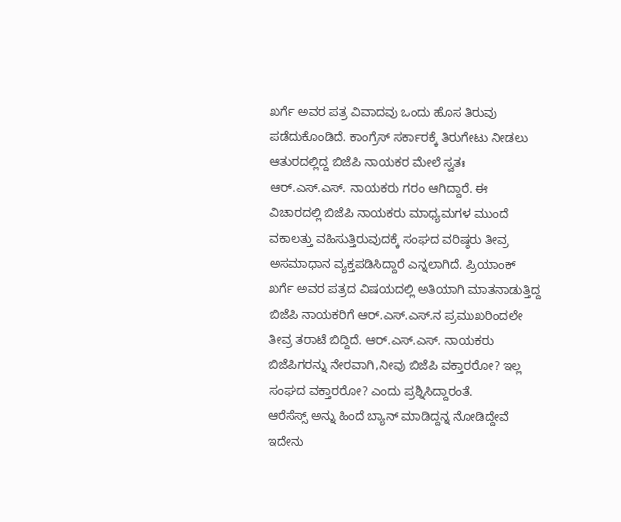ಖರ್ಗೆ ಅವರ ಪತ್ರ ವಿವಾದವು ಒಂದು ಹೊಸ ತಿರುವು ಪಡೆದುಕೊಂಡಿದೆ. ಕಾಂಗ್ರೆಸ್ ಸರ್ಕಾರಕ್ಕೆ ತಿರುಗೇಟು ನೀಡಲು ಆತುರದಲ್ಲಿದ್ದ ಬಿಜೆಪಿ ನಾಯಕರ ಮೇಲೆ ಸ್ವತಃ ಆರ್.ಎಸ್.ಎಸ್. ನಾಯಕರು ಗರಂ ಆಗಿದ್ದಾರೆ. ಈ ವಿಚಾರದಲ್ಲಿ ಬಿಜೆಪಿ ನಾಯಕರು ಮಾಧ್ಯಮಗಳ ಮುಂದೆ ವಕಾಲತ್ತು ವಹಿಸುತ್ತಿರುವುದಕ್ಕೆ ಸಂಘದ ವರಿಷ್ಠರು ತೀವ್ರ ಅಸಮಾಧಾನ ವ್ಯಕ್ತಪಡಿಸಿದ್ದಾರೆ ಎನ್ನಲಾಗಿದೆ. ಪ್ರಿಯಾಂಕ್ ಖರ್ಗೆ ಅವರ ಪತ್ರದ ವಿಷಯದಲ್ಲಿ ಅತಿಯಾಗಿ ಮಾತನಾಡುತ್ತಿದ್ದ ಬಿಜೆಪಿ ನಾಯಕರಿಗೆ ಆರ್.ಎಸ್.ಎಸ್.ನ ಪ್ರಮುಖರಿಂದಲೇ ತೀವ್ರ ತರಾಟೆ ಬಿದ್ದಿದೆ. ಆರ್.ಎಸ್.ಎಸ್. ನಾಯಕರು ಬಿಜೆಪಿಗರನ್ನು ನೇರವಾಗಿ,ನೀವು ಬಿಜೆಪಿ ವಕ್ತಾರರೋ? ಇಲ್ಲ ಸಂಘದ ವಕ್ತಾರರೋ? ಎಂದು ಪ್ರಶ್ನಿಸಿದ್ದಾರಂತೆ.
ಆರೆಸೆಸ್ಸ್ ಅನ್ನು ಹಿಂದೆ ಬ್ಯಾನ್ ಮಾಡಿದ್ದನ್ನ ನೋಡಿದ್ದೇವೆ ಇದೇನು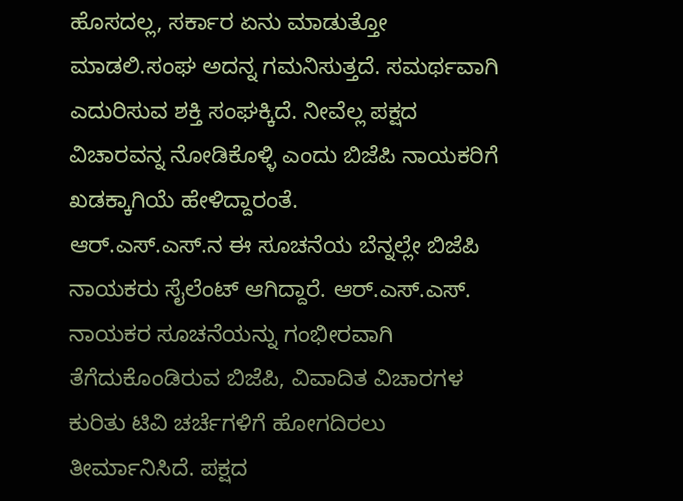ಹೊಸದಲ್ಲ, ಸರ್ಕಾರ ಏನು ಮಾಡುತ್ತೋ ಮಾಡಲಿ.ಸಂಘ ಅದನ್ನ ಗಮನಿಸುತ್ತದೆ. ಸಮರ್ಥವಾಗಿ ಎದುರಿಸುವ ಶಕ್ತಿ ಸಂಘಕ್ಕಿದೆ. ನೀವೆಲ್ಲ ಪಕ್ಷದ ವಿಚಾರವನ್ನ ನೋಡಿಕೊಳ್ಳಿ ಎಂದು ಬಿಜೆಪಿ ನಾಯಕರಿಗೆ ಖಡಕ್ಕಾಗಿಯೆ ಹೇಳಿದ್ದಾರಂತೆ.
ಆರ್.ಎಸ್.ಎಸ್.ನ ಈ ಸೂಚನೆಯ ಬೆನ್ನಲ್ಲೇ ಬಿಜೆಪಿ ನಾಯಕರು ಸೈಲೆಂಟ್ ಆಗಿದ್ದಾರೆ. ಆರ್.ಎಸ್.ಎಸ್. ನಾಯಕರ ಸೂಚನೆಯನ್ನು ಗಂಭೀರವಾಗಿ ತೆಗೆದುಕೊಂಡಿರುವ ಬಿಜೆಪಿ, ವಿವಾದಿತ ವಿಚಾರಗಳ ಕುರಿತು ಟಿವಿ ಚರ್ಚೆಗಳಿಗೆ ಹೋಗದಿರಲು ತೀರ್ಮಾನಿಸಿದೆ. ಪಕ್ಷದ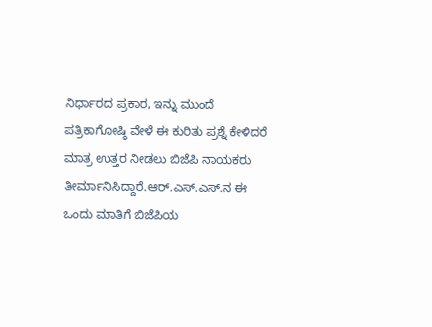ನಿರ್ಧಾರದ ಪ್ರಕಾರ, ಇನ್ನು ಮುಂದೆ ಪತ್ರಿಕಾಗೋಷ್ಠಿ ವೇಳೆ ಈ ಕುರಿತು ಪ್ರಶ್ನೆ ಕೇಳಿದರೆ ಮಾತ್ರ ಉತ್ತರ ನೀಡಲು ಬಿಜೆಪಿ ನಾಯಕರು ತೀರ್ಮಾನಿಸಿದ್ದಾರೆ.ಆರ್.ಎಸ್.ಎಸ್.ನ ಈ ಒಂದು ಮಾತಿಗೆ ಬಿಜೆಪಿಯ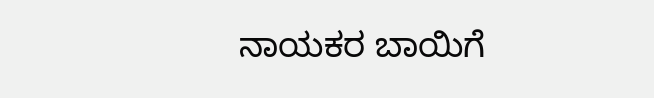ನಾಯಕರ ಬಾಯಿಗೆ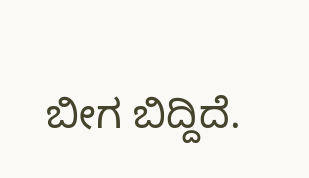ಬೀಗ ಬಿದ್ದಿದೆ.